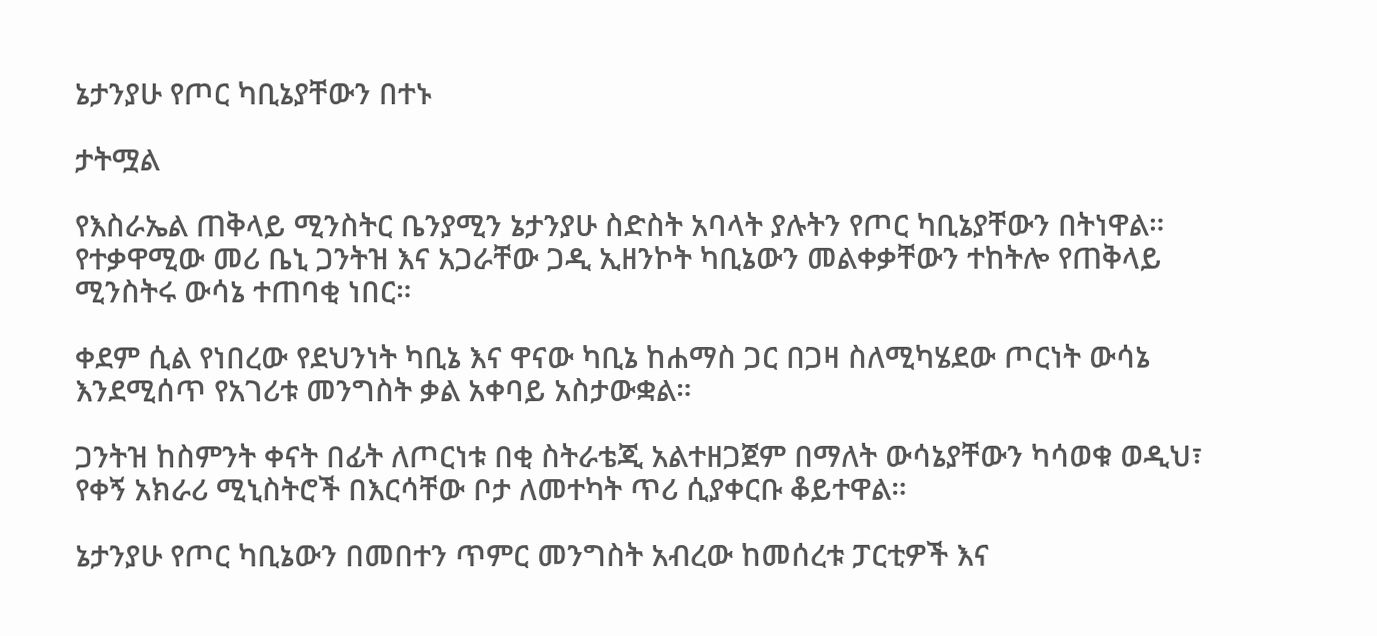ኔታንያሁ የጦር ካቢኔያቸውን በተኑ

ታትሟል

የእስራኤል ጠቅላይ ሚንስትር ቤንያሚን ኔታንያሁ ስድስት አባላት ያሉትን የጦር ካቢኔያቸውን በትነዋል። የተቃዋሚው መሪ ቤኒ ጋንትዝ እና አጋራቸው ጋዲ ኢዘንኮት ካቢኔውን መልቀቃቸውን ተከትሎ የጠቅላይ ሚንስትሩ ውሳኔ ተጠባቂ ነበር።

ቀደም ሲል የነበረው የደህንነት ካቢኔ እና ዋናው ካቢኔ ከሐማስ ጋር በጋዛ ስለሚካሄደው ጦርነት ውሳኔ እንደሚሰጥ የአገሪቱ መንግስት ቃል አቀባይ አስታውቋል።

ጋንትዝ ከስምንት ቀናት በፊት ለጦርነቱ በቂ ስትራቴጂ አልተዘጋጀም በማለት ውሳኔያቸውን ካሳወቁ ወዲህ፣ የቀኝ አክራሪ ሚኒስትሮች በእርሳቸው ቦታ ለመተካት ጥሪ ሲያቀርቡ ቆይተዋል።

ኔታንያሁ የጦር ካቢኔውን በመበተን ጥምር መንግስት አብረው ከመሰረቱ ፓርቲዎች እና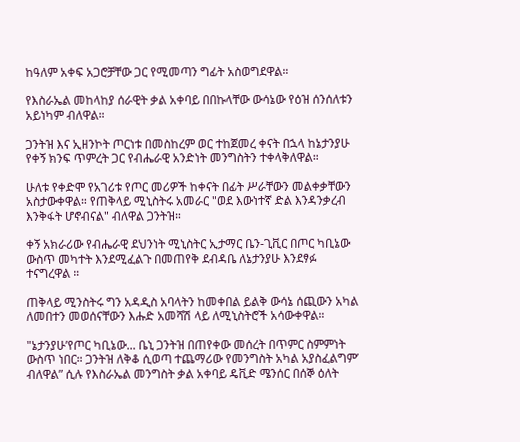ከዓለም አቀፍ አጋሮቻቸው ጋር የሚመጣን ግፊት አስወግደዋል።

የእስራኤል መከላከያ ሰራዊት ቃል አቀባይ በበኩላቸው ውሳኔው የዕዝ ሰንሰለቱን አይነካም ብለዋል።

ጋንትዝ እና ኢዘንኮት ጦርነቱ በመስከረም ወር ተከጀመረ ቀናት በኋላ ከኔታንያሁ የቀኝ ክንፍ ጥምረት ጋር የብሔራዊ አንድነት መንግስትን ተቀላቅለዋል።

ሁለቱ የቀድሞ የአገሪቱ የጦር መሪዎች ከቀናት በፊት ሥራቸውን መልቀቃቸውን አስታውቀዋል። የጠቅላይ ሚኒስትሩ አመራር "ወደ እውነተኛ ድል እንዳንቃረብ እንቅፋት ሆኖብናል" ብለዋል ጋንትዝ።

ቀኝ አክራሪው የብሔራዊ ደህንነት ሚኒስትር ኢታማር ቤን-ጊቪር በጦር ካቢኔው ውስጥ መካተት እንደሚፈልጉ በመጠየቅ ደብዳቤ ለኔታንያሁ እንደፃፉ ተናግረዋል ።

ጠቅላይ ሚንስትሩ ግን አዳዲስ አባላትን ከመቀበል ይልቅ ውሳኔ ሰጪውን አካል ለመበተን መወሰናቸውን እሑድ አመሻሽ ላይ ለሚኒስትሮች አሳውቀዋል።

"ኔታንያሁ’የጦር ካቢኔው... ቤኒ ጋንትዝ በጠየቀው መሰረት በጥምር ስምምነት ውስጥ ነበር። ጋንትዝ ለቅቆ ሲወጣ ተጨማሪው የመንግስት አካል አያስፈልግም’ ብለዋል” ሲሉ የእስራኤል መንግስት ቃል አቀባይ ዴቪድ ሜንሰር በሰኞ ዕለት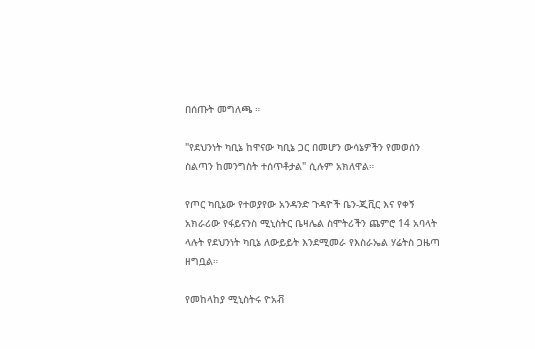በሰጡት መግለጫ ።

"የደህንነት ካቢኔ ከዋናው ካቢኔ ጋር በመሆን ውሳኔዎችን የመወሰን ስልጣን ከመንግስት ተሰጥቶታል" ሲሉም አክለዋል።

የጦር ካቢኔው የተወያየው አንዳንድ ጉዳዮች ቤን-ጂቪር እና የቀኝ አክራሪው የፋይናንስ ሚኒስትር ቤዛሌል ስሞትሪችን ጨምሮ 14 አባላት ላሉት የደህንነት ካቢኔ ለውይይት እንደሚመራ የእስራኤል ሃሬትስ ጋዜጣ ዘግቧል።

የመከላከያ ሚኒስትሩ ዮአቭ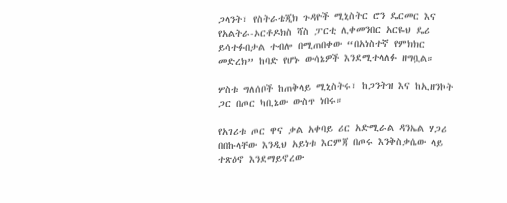ጋላንት፣ የስትራቴጂክ ጉዳዮች ሚኒስትር ሮን ዴርመር እና የአልትራ-ኦርቶዶክስ ሻስ ፓርቲ ሊቀመንበር አርዬህ ዴሪ ይሳተፉበታል ተብሎ በሚጠበቀው “በአነስተኛ የምክክር መድረክ” ከባድ የሆኑ ውሳኔዎች እንደሚተላለፉ ዘግቧል።

ሦስቱ ግለሰቦች ከጠቅላይ ሚኒስትሩ፣ ከጋንትዝ እና ከኢዘንኮት ጋር በጦር ካቢኔው ውስጥ ነበሩ።

የአገሪቱ ጦር ዋና ቃል አቀባይ ሪር አድሚራል ዳንኤል ሃጋሪ በበኩላቸው እንዲህ አይነቱ እርምጃ በጦሩ እንቅስቃሴው ላይ ተጽዕኖ እንደማይኖረው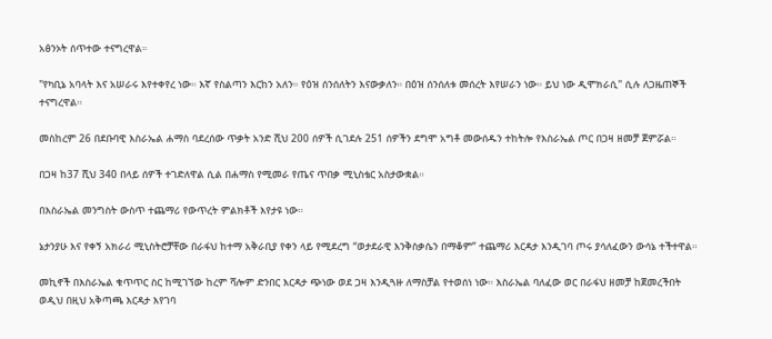አፅንኦት ሰጥተው ተናግረዋል።

"የካቢኔ አባላት እና አሠራሩ እየተቀየረ ነው። እኛ የስልጣን እርከን አለን። የዕዝ ሰንሰለትን እናውቃለን። በዕዝ ሰንሰለቱ መሰረት እየሠራን ነው። ይህ ነው ዲሞክራሲ" ሲሉ ለጋዜጠኞች ተናግረዋል።

መስከረም 26 በደቡባዊ እስራኤል ሐማስ ባደረሰው ጥቃት አንድ ሺህ 200 ሰዎች ሲገደሉ 251 ሰዎችን ደግሞ አግቶ መውሰዱን ተከትሎ የእስራኤል ጦር በጋዛ ዘመቻ ጀምሯል።

በጋዛ ከ37 ሺህ 340 በላይ ሰዎች ተገድለዋል ሲል በሐማስ የሚመራ የጤና ጥበቃ ሚኒስቴር አስታውቋል።

በእስራኤል መንግስት ውስጥ ተጨማሪ የውጥረት ምልክቶች እየታዩ ነው።

ኔታንያሁ እና የቀኝ አክራሪ ሚኒስትሮቻቸው በራፋህ ከተማ አቅራቢያ የቀን ላይ የሚደረግ “ወታደራዊ እንቅስቃሴን በማቆም” ተጨማሪ እርዳታ እንዲገባ ጦሩ ያሳለፈውን ውሳኔ ተችተዋል።

መኪኖች በእስራኤል ቁጥጥር ስር ከሚገኘው ከረም ሻሎም ድንበር እርዳታ ጭነው ወደ ጋዛ እንዲጓዙ ለማስቻል የተወሰነ ነው። እስራኤል ባለፈው ወር በራፋህ ዘመቻ ከጀመረችበት ወዲህ በዚህ አቅጣጫ እርዳታ እየገባ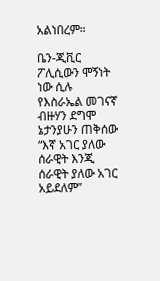አልነበረም።

ቤን-ጂቪር ፖሊሲውን ሞኝነት ነው ሲሉ የእስራኤል መገናኛ ብዙሃን ደግሞ ኔታንያሁን ጠቅሰው “እኛ አገር ያለው ሰራዊት እንጂ ሰራዊት ያለው አገር አይደለም”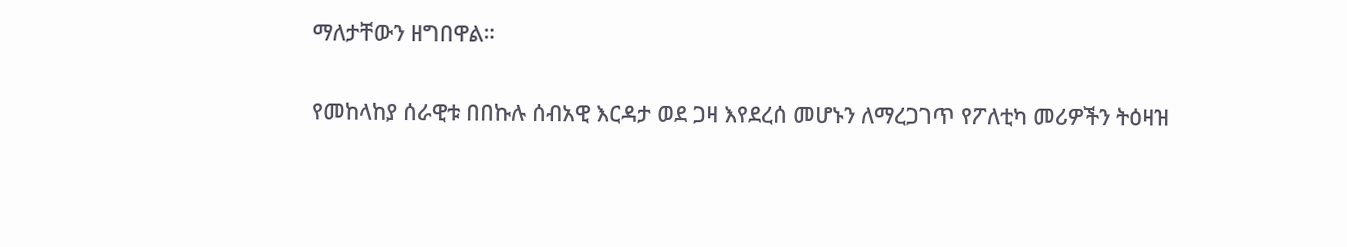ማለታቸውን ዘግበዋል።

የመከላከያ ሰራዊቱ በበኩሉ ሰብአዊ እርዳታ ወደ ጋዛ እየደረሰ መሆኑን ለማረጋገጥ የፖለቲካ መሪዎችን ትዕዛዝ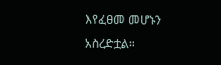እየፈፀመ መሆኑን አስረድቷል።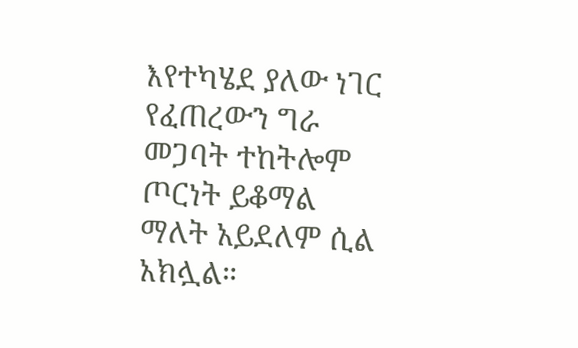እየተካሄደ ያለው ነገር የፈጠረውን ግራ መጋባት ተከትሎም ጦርነት ይቆማል ማለት አይደለም ሲል አክሏል።